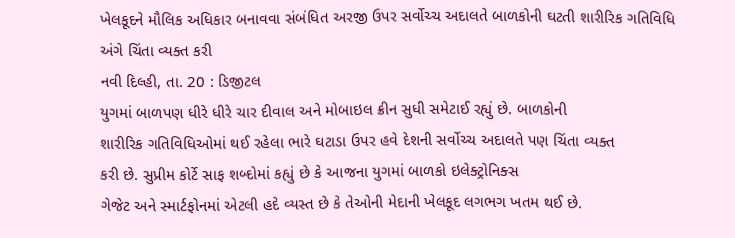ખેલકૂદને મૌલિક અધિકાર બનાવવા સંબંધિત અરજી ઉપર સર્વોચ્ચ અદાલતે બાળકોની ઘટતી શારીરિક ગતિવિધિ અંગે ચિંતા વ્યક્ત કરી
નવી દિલ્હી, તા. 20 : ડિજીટલ
યુગમાં બાળપણ ધીરે ધીરે ચાર દીવાલ અને મોબાઇલ ક્રીન સુધી સમેટાઈ રહ્યું છે. બાળકોની
શારીરિક ગતિવિધિઓમાં થઈ રહેલા ભારે ઘટાડા ઉપર હવે દેશની સર્વોચ્ચ અદાલતે પણ ચિંતા વ્યક્ત
કરી છે. સુપ્રીમ કોર્ટે સાફ શબ્દોમાં કહ્યું છે કે આજના યુગમાં બાળકો ઇલેક્ટ્રોનિક્સ
ગેજેટ અને સ્માર્ટફોનમાં એટલી હદે વ્યસ્ત છે કે તેઓની મેદાની ખેલકૂદ લગભગ ખતમ થઈ છે.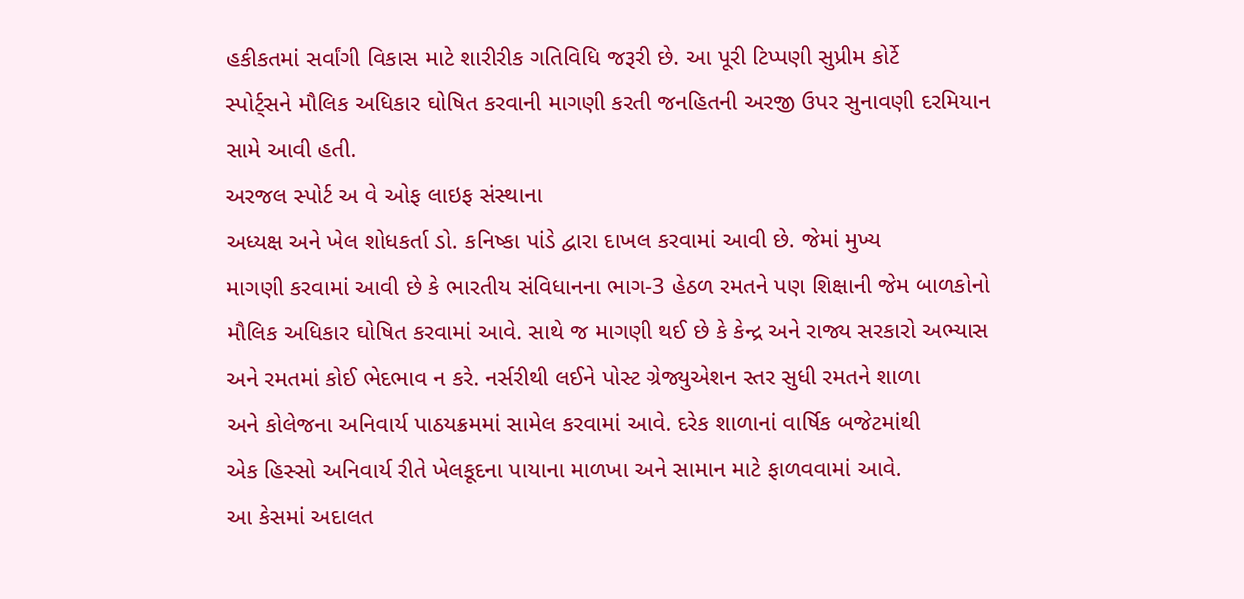હકીકતમાં સર્વાંગી વિકાસ માટે શારીરીક ગતિવિધિ જરૂરી છે. આ પૂરી ટિપ્પણી સુપ્રીમ કોર્ટે
સ્પોર્ટ્સને મૌલિક અધિકાર ઘોષિત કરવાની માગણી કરતી જનહિતની અરજી ઉપર સુનાવણી દરમિયાન
સામે આવી હતી.
અરજલ સ્પોર્ટ અ વે ઓફ લાઇફ સંસ્થાના
અધ્યક્ષ અને ખેલ શોધકર્તા ડો. કનિષ્કા પાંડે દ્વારા દાખલ કરવામાં આવી છે. જેમાં મુખ્ય
માગણી કરવામાં આવી છે કે ભારતીય સંવિધાનના ભાગ-3 હેઠળ રમતને પણ શિક્ષાની જેમ બાળકોનો
મૌલિક અધિકાર ઘોષિત કરવામાં આવે. સાથે જ માગણી થઈ છે કે કેન્દ્ર અને રાજ્ય સરકારો અભ્યાસ
અને રમતમાં કોઈ ભેદભાવ ન કરે. નર્સરીથી લઈને પોસ્ટ ગ્રેજ્યુએશન સ્તર સુધી રમતને શાળા
અને કોલેજના અનિવાર્ય પાઠયક્રમમાં સામેલ કરવામાં આવે. દરેક શાળાનાં વાર્ષિક બજેટમાંથી
એક હિસ્સો અનિવાર્ય રીતે ખેલકૂદના પાયાના માળખા અને સામાન માટે ફાળવવામાં આવે.
આ કેસમાં અદાલત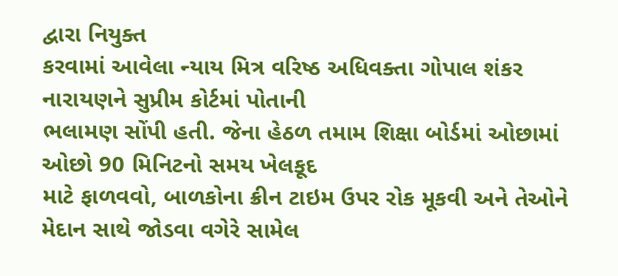દ્વારા નિયુક્ત
કરવામાં આવેલા ન્યાય મિત્ર વરિષ્ઠ અધિવક્તા ગોપાલ શંકર નારાયણને સુપ્રીમ કોર્ટમાં પોતાની
ભલામણ સોંપી હતી. જેના હેઠળ તમામ શિક્ષા બોર્ડમાં ઓછામાં ઓછો 90 મિનિટનો સમય ખેલકૂદ
માટે ફાળવવો, બાળકોના ક્રીન ટાઇમ ઉપર રોક મૂકવી અને તેઓને મેદાન સાથે જોડવા વગેરે સામેલ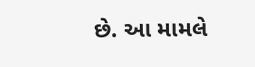છે. આ મામલે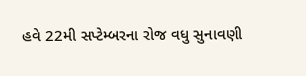હવે 22મી સપ્ટેમ્બરના રોજ વધુ સુનાવણી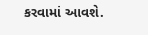કરવામાં આવશે.